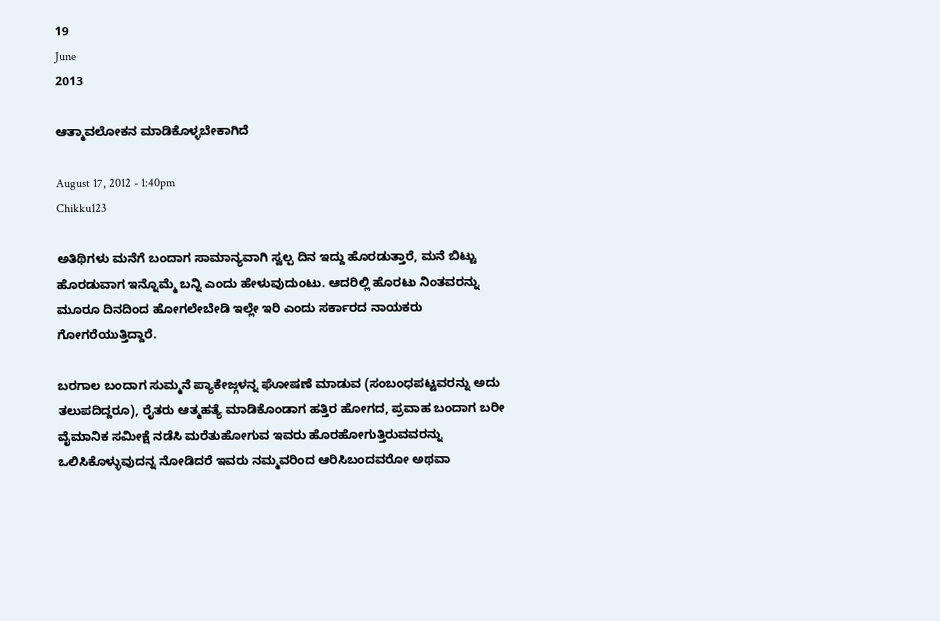19
June
2013

ಆತ್ಮಾವಲೋಕನ ಮಾಡಿಕೊಳ್ಳಬೇಕಾಗಿದೆ

August 17, 2012 - 1:40pm
Chikku123

ಅತಿಥಿಗಳು ಮನೆಗೆ ಬಂದಾಗ ಸಾಮಾನ್ಯವಾಗಿ ಸ್ವಲ್ಪ ದಿನ ಇದ್ದು ಹೊರಡುತ್ತಾರೆ, ಮನೆ ಬಿಟ್ಟು ಹೊರಡುವಾಗ ಇನ್ನೊಮ್ಮೆ ಬನ್ನಿ ಎಂದು ಹೇಳುವುದುಂಟು. ಆದರಿಲ್ಲಿ ಹೊರಟು ನಿಂತವರನ್ನು ಮೂರೂ ದಿನದಿಂದ ಹೋಗಲೇಬೇಡಿ ಇಲ್ಲೇ ಇರಿ ಎಂದು ಸರ್ಕಾರದ ನಾಯಕರು ಗೋಗರೆಯುತ್ತಿದ್ದಾರೆ.

ಬರಗಾಲ ಬಂದಾಗ ಸುಮ್ಮನೆ ಪ್ಯಾಕೇಜ್ಗಳನ್ನ ಘೋಷಣೆ ಮಾಡುವ (ಸಂಬಂಧಪಟ್ಟವರನ್ನು ಅದು ತಲುಪದಿದ್ದರೂ), ರೈತರು ಆತ್ಮಹತ್ಯೆ ಮಾಡಿಕೊಂಡಾಗ ಹತ್ತಿರ ಹೋಗದ, ಪ್ರವಾಹ ಬಂದಾಗ ಬರೀ ವೈಮಾನಿಕ ಸಮೀಕ್ಷೆ ನಡೆಸಿ ಮರೆತುಹೋಗುವ ಇವರು ಹೊರಹೋಗುತ್ತಿರುವವರನ್ನು ಒಲಿಸಿಕೊಳ್ಳುವುದನ್ನ ನೋಡಿದರೆ ಇವರು ನಮ್ಮವರಿಂದ ಆರಿಸಿಬಂದವರೋ ಅಥವಾ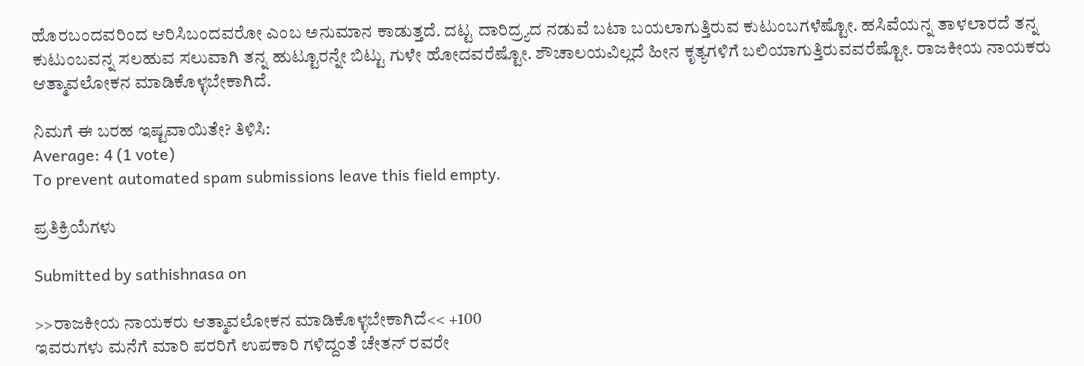ಹೊರಬಂದವರಿಂದ ಆರಿಸಿಬಂದವರೋ ಎಂಬ ಅನುಮಾನ ಕಾಡುತ್ತದೆ. ದಟ್ಟ ದಾರಿದ್ರ್ಯದ ನಡುವೆ ಬಟಾ ಬಯಲಾಗುತ್ತಿರುವ ಕುಟುಂಬಗಳೆಷ್ಟೋ. ಹಸಿವೆಯನ್ನ ತಾಳಲಾರದೆ ತನ್ನ ಕುಟುಂಬವನ್ನ ಸಲಹುವ ಸಲುವಾಗಿ ತನ್ನ ಹುಟ್ಟೂರನ್ನೇ ಬಿಟ್ಟು ಗುಳೇ ಹೋದವರೆಷ್ಟೋ. ಶೌಚಾಲಯವಿಲ್ಲದೆ ಹೀನ ಕೃತ್ಯಗಳಿಗೆ ಬಲಿಯಾಗುತ್ತಿರುವವರೆಷ್ಟೋ. ರಾಜಕೀಯ ನಾಯಕರು ಆತ್ಮಾವಲೋಕನ ಮಾಡಿಕೊಳ್ಳಬೇಕಾಗಿದೆ.

ನಿಮಗೆ ಈ ಬರಹ ಇಷ್ಟವಾಯಿತೇ? ತಿಳಿಸಿ:
Average: 4 (1 vote)
To prevent automated spam submissions leave this field empty.

ಪ್ರತಿಕ್ರಿಯೆಗಳು

Submitted by sathishnasa on

>>ರಾಜಕೀಯ ನಾಯಕರು ಆತ್ಮಾವಲೋಕನ ಮಾಡಿಕೊಳ್ಳಬೇಕಾಗಿದೆ<< +100
ಇವರುಗಳು ಮನೆಗೆ ಮಾರಿ ಪರರಿಗೆ ಉಪಕಾರಿ ಗಳಿದ್ದಂತೆ ಚೇತನ್ ರವರೇ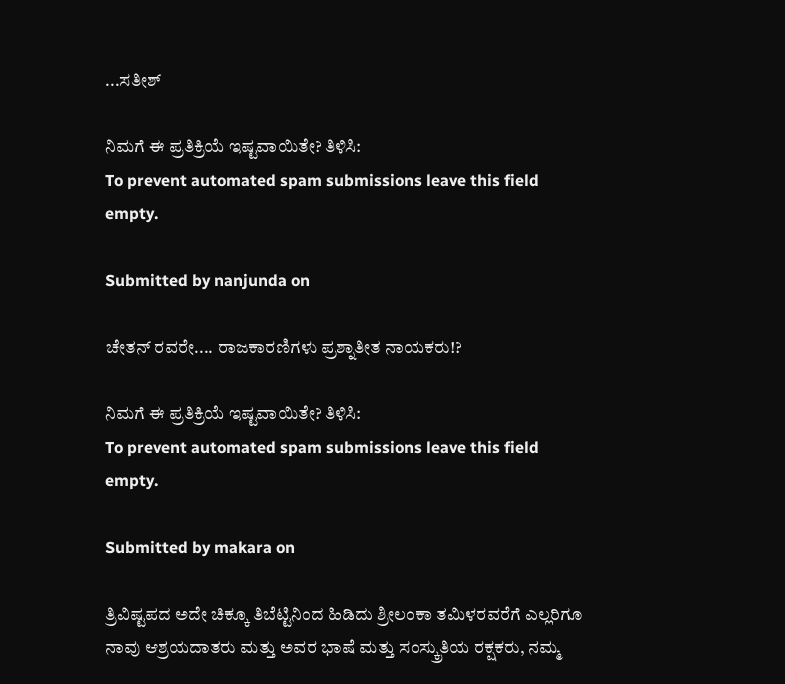...ಸತೀಶ್

ನಿಮಗೆ ಈ ಪ್ರತಿಕ್ರಿಯೆ ಇಷ್ಟವಾಯಿತೇ? ತಿಳಿಸಿ:
To prevent automated spam submissions leave this field empty.

Submitted by nanjunda on

ಚೇತನ್ ರವರೇ.... ರಾಜಕಾರಣಿಗಳು ಪ್ರಶ್ನಾತೀತ ನಾಯಕರು!?

ನಿಮಗೆ ಈ ಪ್ರತಿಕ್ರಿಯೆ ಇಷ್ಟವಾಯಿತೇ? ತಿಳಿಸಿ:
To prevent automated spam submissions leave this field empty.

Submitted by makara on

ತ್ರಿವಿಷ್ಟಪದ ಅದೇ ಚಿಕ್ಕೂ ತಿಬೆಟ್ಟಿನಿಂದ ಹಿಡಿದು ಶ್ರೀಲಂಕಾ ತಮಿಳರವರೆಗೆ ಎಲ್ಲರಿಗೂ ನಾವು ಆಶ್ರಯದಾತರು ಮತ್ತು ಅವರ ಭಾಷೆ ಮತ್ತು ಸಂಸ್ಕ್ರುತಿಯ ರಕ್ಷಕರು, ನಮ್ಮ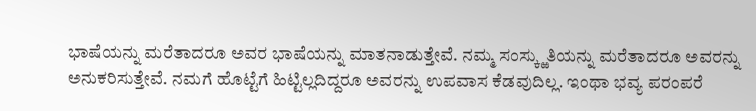ಭಾಷೆಯನ್ನು ಮರೆತಾದರೂ ಅವರ ಭಾಷೆಯನ್ನು ಮಾತನಾಡುತ್ತೇವೆ. ನಮ್ಮ ಸಂಸ್ಕ್ಱುತಿಯನ್ನು ಮರೆತಾದರೂ ಅವರನ್ನು ಅನುಕರಿಸುತ್ತೇವೆ. ನಮಗೆ ಹೊಟ್ಟೆಗೆ ಹಿಟ್ಟಿಲ್ಲದಿದ್ದರೂ ಅವರನ್ನು ಉಪವಾಸ ಕೆಡವುದಿಲ್ಲ. ಇಂಥಾ ಭವ್ಯ ಪರಂಪರೆ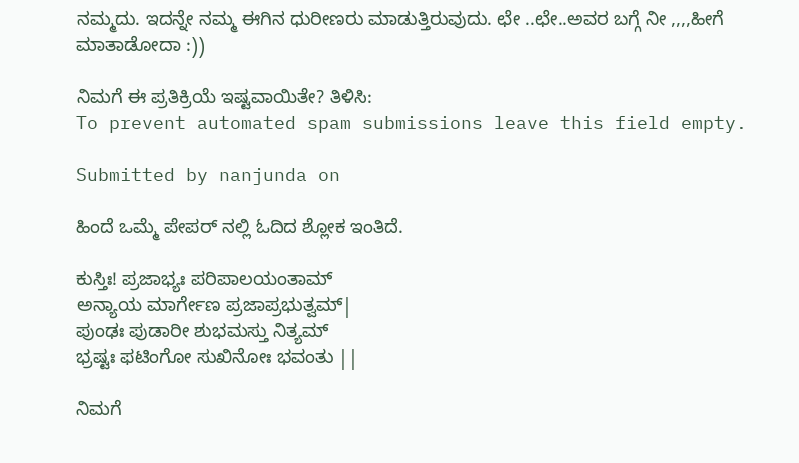ನಮ್ಮದು. ಇದನ್ನೇ ನಮ್ಮ ಈಗಿನ ಧುರೀಣರು ಮಾಡುತ್ತಿರುವುದು. ಛೇ ..ಛೇ..ಅವರ ಬಗ್ಗೆ ನೀ ,,,,ಹೀಗೆ ಮಾತಾಡೋದಾ :))

ನಿಮಗೆ ಈ ಪ್ರತಿಕ್ರಿಯೆ ಇಷ್ಟವಾಯಿತೇ? ತಿಳಿಸಿ:
To prevent automated spam submissions leave this field empty.

Submitted by nanjunda on

ಹಿಂದೆ ಒಮ್ಮೆ ಪೇಪರ್ ನಲ್ಲಿ ಓದಿದ ಶ್ಲೋಕ ಇಂತಿದೆ.

ಕುಸ್ತಿಃ! ಪ್ರಜಾಭ್ಯಃ ಪರಿಪಾಲಯಂತಾಮ್
ಅನ್ಯಾಯ ಮಾರ್ಗೇಣ ಪ್ರಜಾಪ್ರಭುತ್ವಮ್|
ಪುಂಢಃ ಪುಡಾರೀ ಶುಭಮಸ್ತು ನಿತ್ಯಮ್
ಭ್ರಷ್ಟಃ ಫಟಿಂಗೋ ಸುಖಿನೋಃ ಭವಂತು ||

ನಿಮಗೆ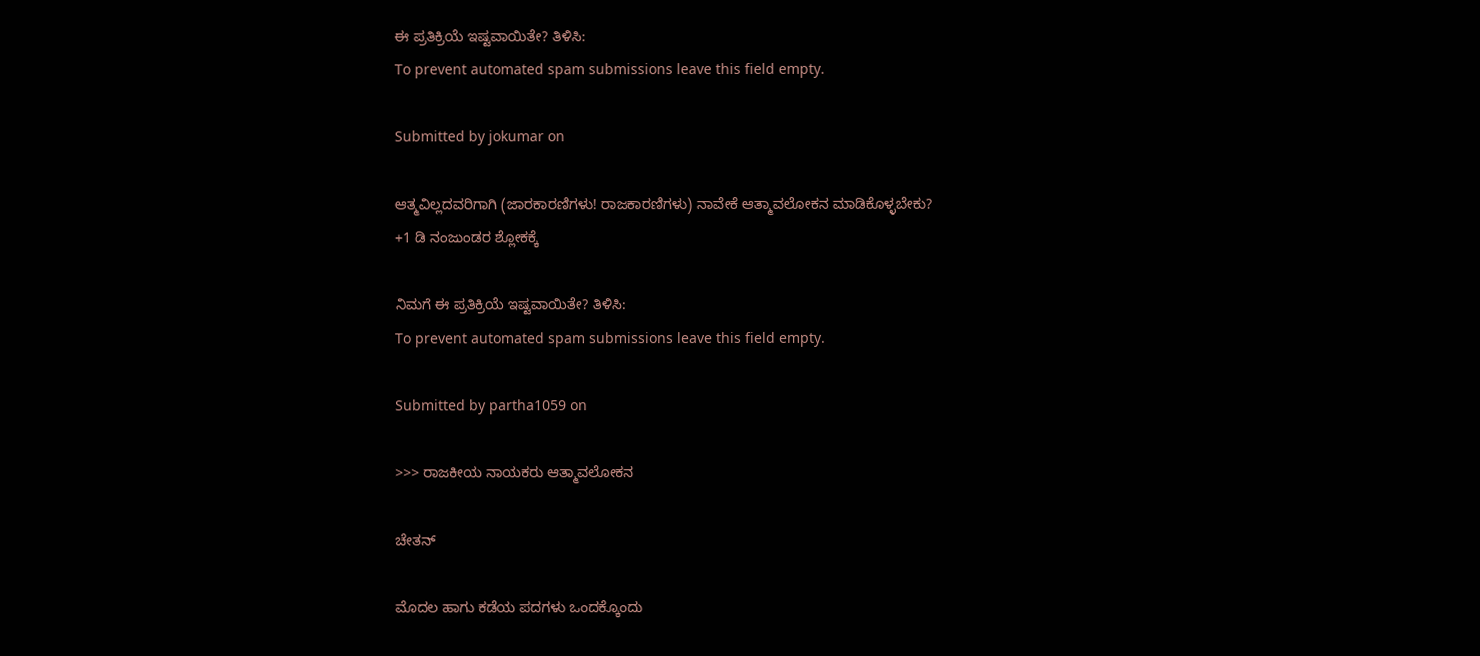ಈ ಪ್ರತಿಕ್ರಿಯೆ ಇಷ್ಟವಾಯಿತೇ? ತಿಳಿಸಿ:
To prevent automated spam submissions leave this field empty.

Submitted by jokumar on

ಆತ್ಮವಿಲ್ಲದವರಿಗಾಗಿ (ಜಾರಕಾರಣಿಗಳು! ರಾಜಕಾರಣಿಗಳು) ನಾವೇಕೆ ಆತ್ಮಾವಲೋಕನ ಮಾಡಿಕೊಳ್ಳಬೇಕು?
+1 ಡಿ ನಂಜುಂಡರ ಶ್ಲೋಕಕ್ಕೆ

ನಿಮಗೆ ಈ ಪ್ರತಿಕ್ರಿಯೆ ಇಷ್ಟವಾಯಿತೇ? ತಿಳಿಸಿ:
To prevent automated spam submissions leave this field empty.

Submitted by partha1059 on

>>> ರಾಜಕೀಯ ನಾಯಕರು ಆತ್ಮಾವಲೋಕನ

ಚೇತನ್

ಮೊದಲ ಹಾಗು ಕಡೆಯ ಪದಗಳು ಒಂದಕ್ಕೊಂದು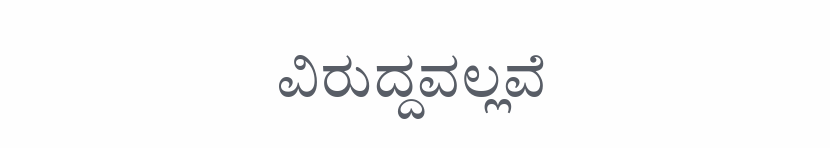ವಿರುದ್ದವಲ್ಲವೆ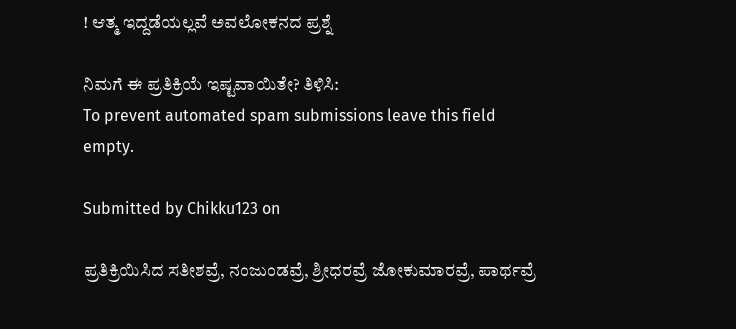! ಆತ್ಮ ಇದ್ದಡೆಯಲ್ಲವೆ ಅವಲೋಕನದ ಪ್ರಶ್ನೆ

ನಿಮಗೆ ಈ ಪ್ರತಿಕ್ರಿಯೆ ಇಷ್ಟವಾಯಿತೇ? ತಿಳಿಸಿ:
To prevent automated spam submissions leave this field empty.

Submitted by Chikku123 on

ಪ್ರತಿಕ್ರಿಯಿಸಿದ ಸತೀಶವ್ರೆ, ನಂಜುಂಡವ್ರೆ, ಶ್ರೀಧರವ್ರೆ ಜೋಕುಮಾರವ್ರೆ, ಪಾರ್ಥವ್ರೆ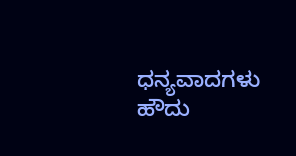ಧನ್ಯವಾದಗಳು
ಹೌದು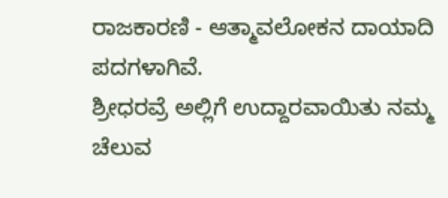ರಾಜಕಾರಣಿ - ಆತ್ಮಾವಲೋಕನ ದಾಯಾದಿ ಪದಗಳಾಗಿವೆ.
ಶ್ರೀಧರವ್ರೆ ಅಲ್ಲಿಗೆ ಉದ್ದಾರವಾಯಿತು ನಮ್ಮ ಚೆಲುವ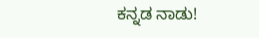ಕನ್ನಡ ನಾಡು!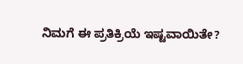ನಿಮಗೆ ಈ ಪ್ರತಿಕ್ರಿಯೆ ಇಷ್ಟವಾಯಿತೇ?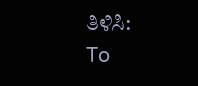ತಿಳಿಸಿ:
To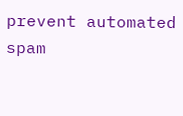prevent automated spam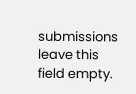submissions leave this field empty.